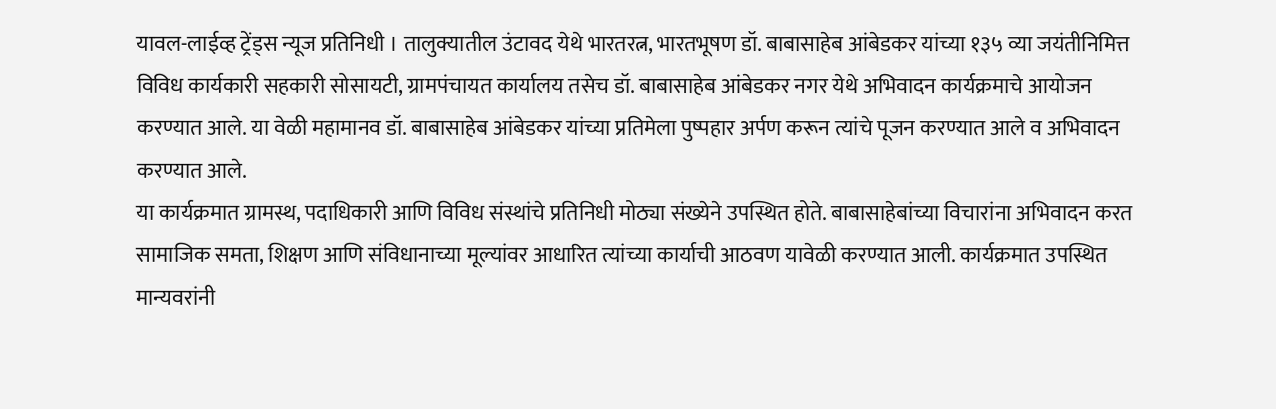यावल-लाईव्ह ट्रेंड्स न्यूज प्रतिनिधी । तालुक्यातील उंटावद येथे भारतरत्न, भारतभूषण डॉ. बाबासाहेब आंबेडकर यांच्या १३५ व्या जयंतीनिमित्त विविध कार्यकारी सहकारी सोसायटी, ग्रामपंचायत कार्यालय तसेच डॉ. बाबासाहेब आंबेडकर नगर येथे अभिवादन कार्यक्रमाचे आयोजन करण्यात आले. या वेळी महामानव डॉ. बाबासाहेब आंबेडकर यांच्या प्रतिमेला पुष्पहार अर्पण करून त्यांचे पूजन करण्यात आले व अभिवादन करण्यात आले.
या कार्यक्रमात ग्रामस्थ, पदाधिकारी आणि विविध संस्थांचे प्रतिनिधी मोठ्या संख्येने उपस्थित होते. बाबासाहेबांच्या विचारांना अभिवादन करत सामाजिक समता, शिक्षण आणि संविधानाच्या मूल्यांवर आधारित त्यांच्या कार्याची आठवण यावेळी करण्यात आली. कार्यक्रमात उपस्थित मान्यवरांनी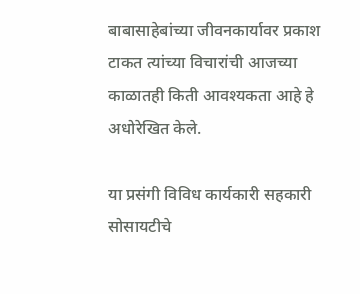बाबासाहेबांच्या जीवनकार्यावर प्रकाश टाकत त्यांच्या विचारांची आजच्या काळातही किती आवश्यकता आहे हे अधोरेखित केले.

या प्रसंगी विविध कार्यकारी सहकारी सोसायटीचे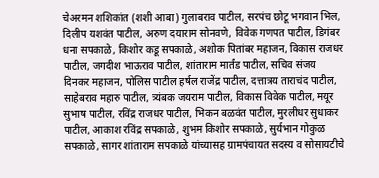चेअरमन शशिकांत (शशी आबा) गुलाबराव पाटील, सरपंच छोटू भगवान भिल, दिलीप यशवंत पाटील, अरुण दयाराम सोनवणे, विवेक गणपत पाटील, डिगंबर धना सपकाळे, किशोर कडू सपकाळे, अशोक पितांबर महाजन, विकास राजधर पाटील, जगदीश भाऊराव पाटील, शांताराम मार्तंड पाटील, सचिव संजय दिनकर महाजन, पोलिस पाटील हर्षल राजेंद्र पाटील, दत्तात्रय ताराचंद पाटील, साहेबराव महारु पाटील, त्र्यंबक जयराम पाटील, विकास विवेक पाटील, मयूर सुभाष पाटील, रविंद्र राजधर पाटील, भिकन बळवंत पाटील, मुरलीधर सुधाकर पाटील, आकाश रविंद्र सपकाळे, शुभम किशोर सपकाळे, सुर्यभान गोकुळ सपकाळे, सागर शांताराम सपकाळे यांच्यासह ग्रामपंचायत सदस्य व सोसायटीचे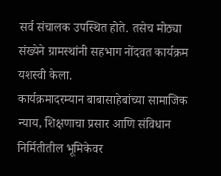सर्व संचालक उपस्थित होते. तसेच मोठ्या संख्येने ग्रामस्थांनी सहभाग नोंदवत कार्यक्रम यशस्वी केला.
कार्यक्रमादरम्यान बाबासाहेबांच्या सामाजिक न्याय, शिक्षणाचा प्रसार आणि संविधान निर्मितीतील भूमिकेवर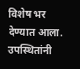विशेष भर देण्यात आला. उपस्थितांनी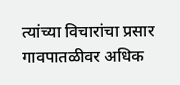त्यांच्या विचारांचा प्रसार गावपातळीवर अधिक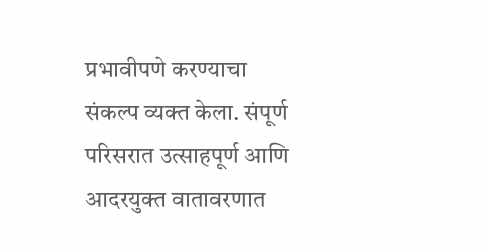प्रभावीपणे करण्याचा संकल्प व्यक्त केला. संपूर्ण परिसरात उत्साहपूर्ण आणि आदरयुक्त वातावरणात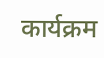कार्यक्रम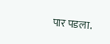पार पडला.